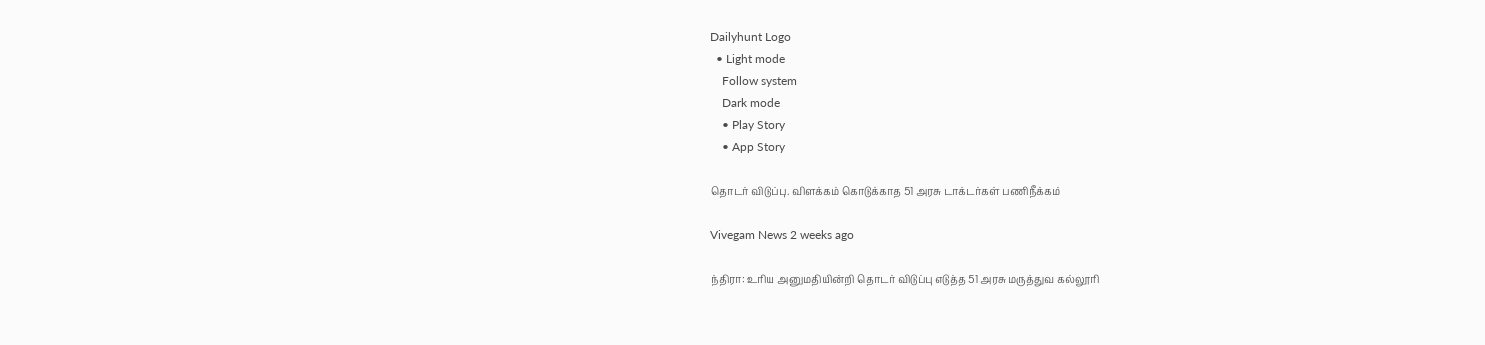Dailyhunt Logo
  • Light mode
    Follow system
    Dark mode
    • Play Story
    • App Story

தொடர் விடுப்பு. விளக்கம் கொடுக்காத 51 அரசு டாக்டர்கள் பணிநீக்கம்

Vivegam News 2 weeks ago

ந்திரா: உரிய அனுமதியின்றி தொடர் விடுப்பு எடுத்த 51 அரசு மருத்துவ கல்லூரி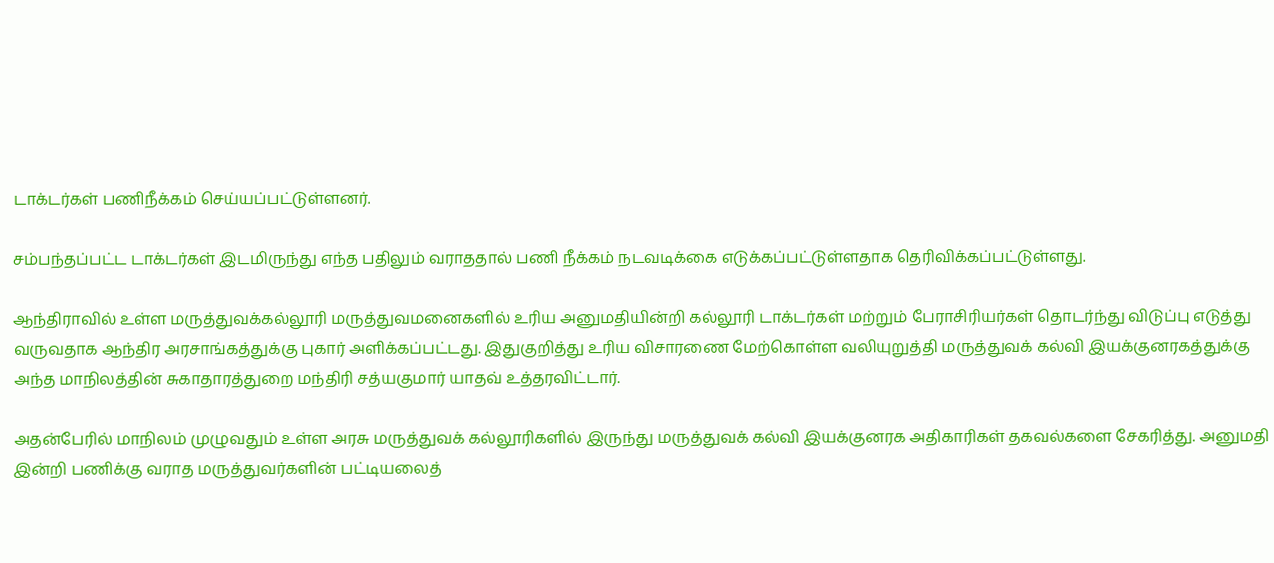டாக்டர்கள் பணிநீக்கம் செய்யப்பட்டுள்ளனர்.

சம்பந்தப்பட்ட டாக்டர்கள் இடமிருந்து எந்த பதிலும் வராததால் பணி நீக்கம் நடவடிக்கை எடுக்கப்பட்டுள்ளதாக தெரிவிக்கப்பட்டுள்ளது.

ஆந்திராவில் உள்ள மருத்துவக்கல்லூரி மருத்துவமனைகளில் உரிய அனுமதியின்றி கல்லூரி டாக்டர்கள் மற்றும் பேராசிரியர்கள் தொடர்ந்து விடுப்பு எடுத்து வருவதாக ஆந்திர அரசாங்கத்துக்கு புகார் அளிக்கப்பட்டது. இதுகுறித்து உரிய விசாரணை மேற்கொள்ள வலியுறுத்தி மருத்துவக் கல்வி இயக்குனரகத்துக்கு அந்த மாநிலத்தின் சுகாதாரத்துறை மந்திரி சத்யகுமார் யாதவ் உத்தரவிட்டார்.

அதன்பேரில் மாநிலம் முழுவதும் உள்ள அரசு மருத்துவக் கல்லூரிகளில் இருந்து மருத்துவக் கல்வி இயக்குனரக அதிகாரிகள் தகவல்களை சேகரித்து. அனுமதி இன்றி பணிக்கு வராத மருத்துவர்களின் பட்டியலைத்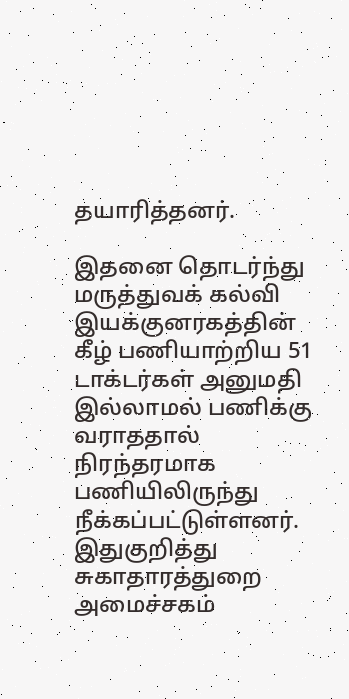தயாரித்தனர்.

இதனை தொடர்ந்து மருத்துவக் கல்வி இயக்குனரகத்தின் கீழ் பணியாற்றிய 51 டாக்டர்கள் அனுமதி இல்லாமல் பணிக்கு வராததால் நிரந்தரமாக பணியிலிருந்து நீக்கப்பட்டுள்ளனர். இதுகுறித்து சுகாதாரத்துறை அமைச்சகம்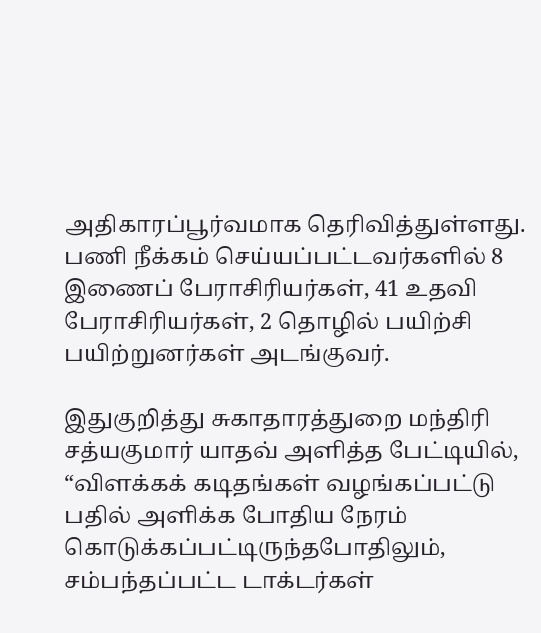அதிகாரப்பூர்வமாக தெரிவித்துள்ளது. பணி நீக்கம் செய்யப்பட்டவர்களில் 8 இணைப் பேராசிரியர்கள், 41 உதவி பேராசிரியர்கள், 2 தொழில் பயிற்சி பயிற்றுனர்கள் அடங்குவர்.

இதுகுறித்து சுகாதாரத்துறை மந்திரி சத்யகுமார் யாதவ் அளித்த பேட்டியில், “விளக்கக் கடிதங்கள் வழங்கப்பட்டு பதில் அளிக்க போதிய நேரம் கொடுக்கப்பட்டிருந்தபோதிலும், சம்பந்தப்பட்ட டாக்டர்கள்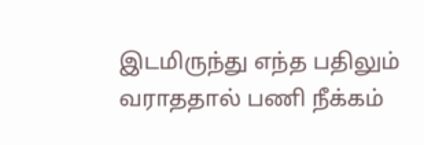இடமிருந்து எந்த பதிலும் வராததால் பணி நீக்கம்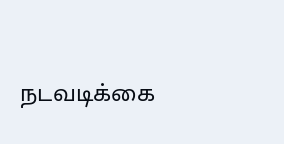நடவடிக்கை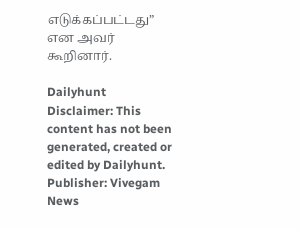எடுக்கப்பட்டது” என அவர் கூறினார்.

Dailyhunt
Disclaimer: This content has not been generated, created or edited by Dailyhunt. Publisher: Vivegam News